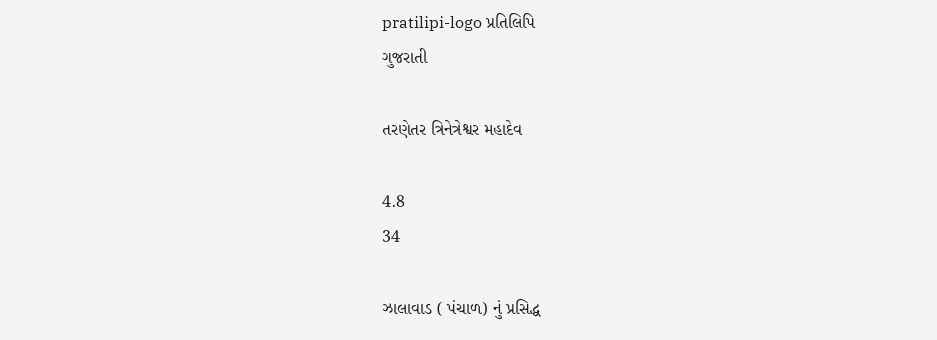pratilipi-logo પ્રતિલિપિ
ગુજરાતી

તરણેતર ત્રિનેત્રેશ્વર મહાદેવ

4.8
34

ઝાલાવાડ ( પંચાળ) નું પ્રસિદ્ધ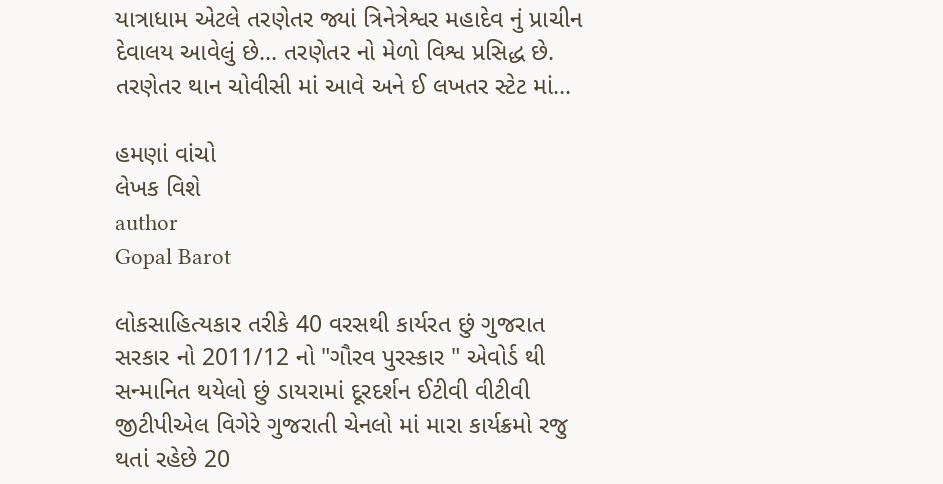યાત્રાધામ એટલે તરણેતર જ્યાં ત્રિનેત્રેશ્વર મહાદેવ નું પ્રાચીન દેવાલય આવેલું છે... તરણેતર નો મેળો વિશ્વ પ્રસિદ્ધ છે. તરણેતર થાન ચોવીસી માં આવે અને ઈ લખતર સ્ટેટ માં...

હમણાં વાંચો
લેખક વિશે
author
Gopal Barot

લોકસાહિત્યકાર તરીકે 40 વરસથી કાર્યરત છું ગુજરાત સરકાર નો 2011/12 નો "ગૌરવ પુરસ્કાર " એવોર્ડ થી સન્માનિત થયેલો છું ડાયરામાં દૂરદર્શન ઈટીવી વીટીવી જીટીપીએલ વિગેરે ગુજરાતી ચેનલો માં મારા કાર્યક્રમો રજુ થતાં રહેછે 20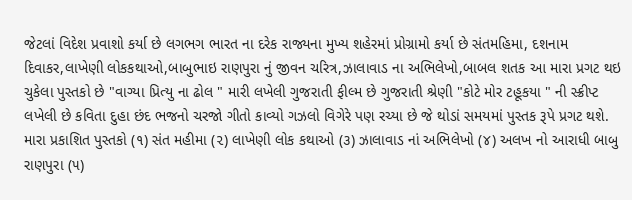જેટલાં વિદેશ પ્રવાશો કર્યા છે લગભગ ભારત ના દરેક રાજ્યના મુખ્ય શહેરમાં પ્રોગ્રામો કર્યા છે સંતમહિમા, દશનામ દિવાકર,લાખેણી લોકકથાઓ,બાબુભાઇ રાણપુરા નું જીવન ચરિત્ર,ઝાલાવાડ ના અભિલેખો,બાબલ શતક આ મારા પ્રગટ થઇ ચુકેલા પુસ્તકો છે "વાગ્યા પ્રિત્યુ ના ઢોલ " મારી લખેલી ગુજરાતી ફીલ્મ છે ગુજરાતી શ્રેણી "કોટે મોર ટહૂકયા " ની સ્ક્રીપ્ટ લખેલી છે કવિતા દુહા છંદ ભજનો ચરજો ગીતો કાવ્યો ગઝલો વિગેરે પણ રચ્યા છે જે થોડાં સમયમાં પુસ્તક રૂપે પ્રગટ થશે. મારા પ્રકાશિત પુસ્તકો (૧) સંત મહીમા (૨) લાખેણી લોક કથાઓ (૩) ઝાલાવાડ નાં અભિલેખો (૪) અલખ નો આરાધી બાબુ રાણપુરા (૫)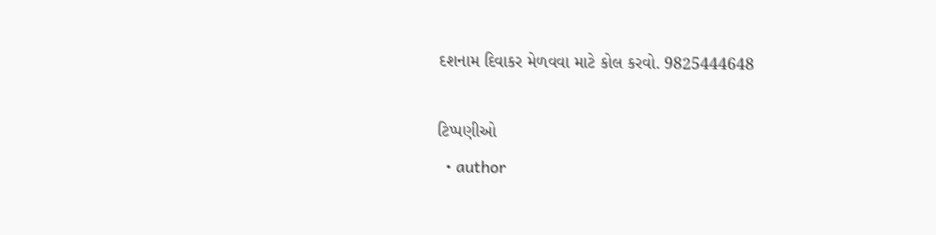દશનામ દિવાકર મેળવવા માટે કોલ કરવો. 9825444648

ટિપ્પણીઓ
  • author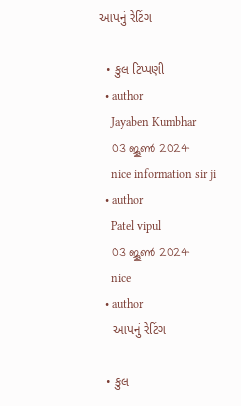આપનું રેટિંગ

  • કુલ ટિપ્પણી
  • author
    Jayaben Kumbhar
    03 ജൂണ്‍ 2024
    nice information sir ji
  • author
    Patel vipul
    03 ജൂണ്‍ 2024
    nice
  • author
    આપનું રેટિંગ

  • કુલ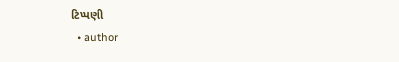ટિપ્પણી
  • author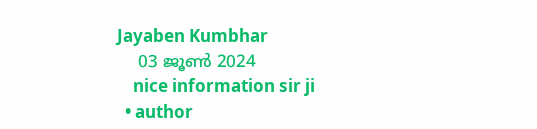Jayaben Kumbhar
    03 ജൂണ്‍ 2024
    nice information sir ji
  • author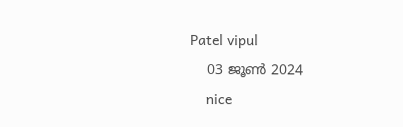Patel vipul
    03 ജൂണ്‍ 2024
    nice